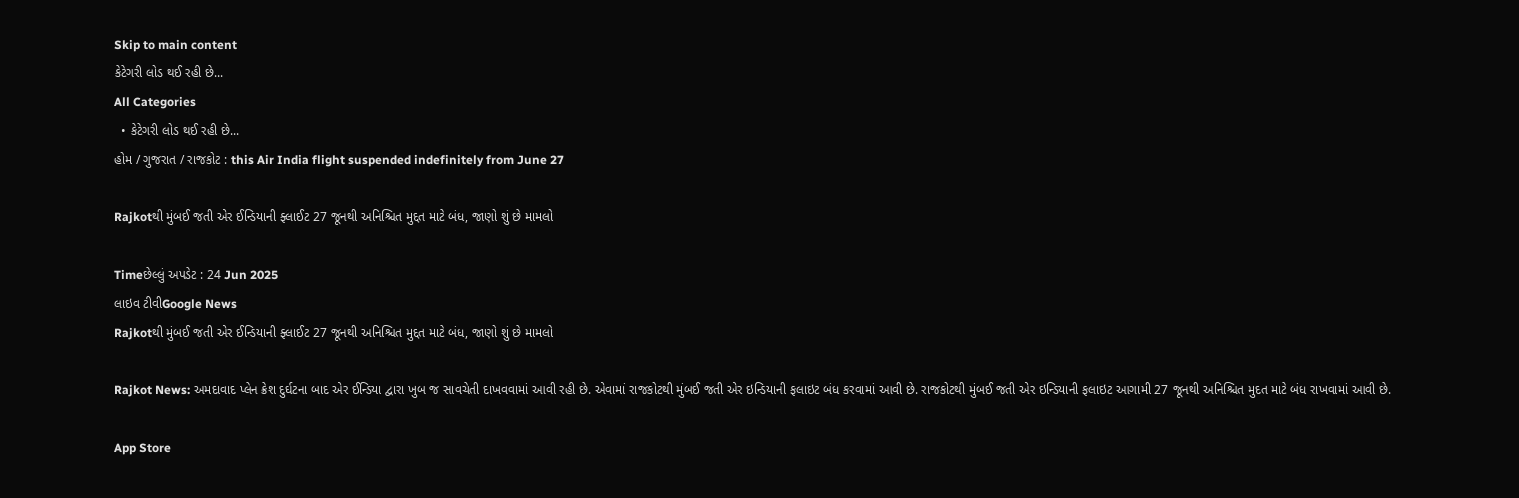Skip to main content
કેટેગરી લોડ થઈ રહી છે...
All Categories
  • કેટેગરી લોડ થઈ રહી છે...
હોમ / ગુજરાત / રાજકોટ : this Air India flight suspended indefinitely from June 27

Rajkotથી મુંબઈ જતી એર ઈન્ડિયાની ફ્લાઈટ 27 જૂનથી અનિશ્ચિત મુદ્દત માટે બંધ, જાણો શું છે મામલો

Timeછેલ્લું અપડેટ : 24 Jun 2025
લાઇવ ટીવીGoogle News
Rajkotથી મુંબઈ જતી એર ઈન્ડિયાની ફ્લાઈટ 27 જૂનથી અનિશ્ચિત મુદ્દત માટે બંધ, જાણો શું છે મામલો

Rajkot News: અમદાવાદ પ્લેન ક્રેશ દુર્ઘટના બાદ એર ઈન્ડિયા દ્વારા ખુબ જ સાવચેતી દાખવવામાં આવી રહી છે. એવામાં રાજકોટથી મુંબઈ જતી એર ઇન્ડિયાની ફલાઇટ બંધ કરવામાં આવી છે. રાજકોટથી મુંબઈ જતી એર ઇન્ડિયાની ફલાઇટ આગામી 27 જૂનથી અનિશ્ચિત મુદત માટે બંધ રાખવામાં આવી છે.

App Store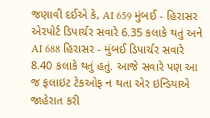જણાવી દઈએ કે, AI 659 મુંબઈ - હિરાસર એરપોર્ટ ડિપાર્ચર સવારે 6.35 કલાકે થતું અને AI 688 હિરાસર - મુંબઈ ડિપાર્ચર સવારે 8.40 કલાકે થતું હતું. આજે સવારે પણ આ જ ફલાઇટ ટેકઓફ ન થતા એર ઇન્ડિયાએ જાહેરાત કરી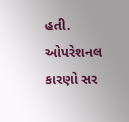હતી. ઓપરેશનલ કારણો સર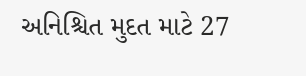અનિશ્ચિત મુદત માટે 27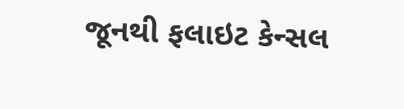જૂનથી ફલાઇટ કેન્સલ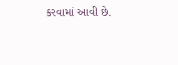કરવામાં આવી છે.